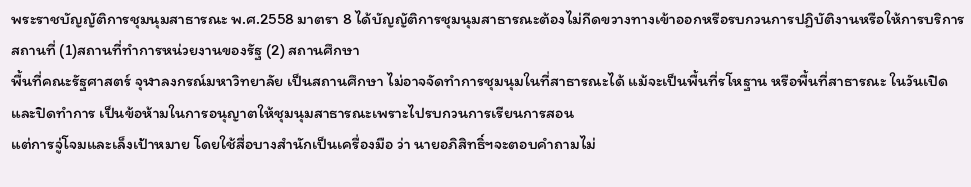พระราชบัญญัติการชุมนุมสาธารณะ พ.ศ.2558 มาตรา 8 ได้บัญญัติการชุมนุมสาธารณะต้องไม่กีดขวางทางเข้าออกหรือรบกวนการปฏิบัติงานหรือให้การบริการสถานที่ (1)สถานที่ทำการหน่วยงานของรัฐ (2) สถานศึกษา
พื้นที่คณะรัฐศาสตร์ จุฬาลงกรณ์มหาวิทยาลัย เป็นสถานศึกษา ไม่อาจจัดทำการชุมนุมในที่สาธารณะได้ แม้จะเป็นพื้นที่รโหฐาน หรือพื้นที่สาธารณะ ในวันเปิดและปิดทำการ เป็นข้อห้ามในการอนุญาตให้ชุมนุมสาธารณะเพราะไปรบกวนการเรียนการสอน
แต่การจู่โจมและเล็งเป้าหมาย โดยใช้สื่อบางสำนักเป็นเครื่องมือ ว่า นายอภิสิทธิ์ฯจะตอบคำถามไม่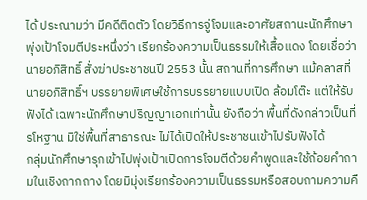ได้ ประณามว่า มีคดีติดตัว โดยวิธีการจู่โจมและอาศัยสถานะนักศึกษาพุ่งเป้าโจมตีประหนึ่งว่า เรียกร้องความเป็นธรรมให้เสื้อแดง โดยเชื่อว่า นายอภิสิทธิ์ สั่งฆ่าประชาชนปี 2553 นั้น สถานที่การศึกษา แม้คลาสที่นายอภิสิทธิ์ฯ บรรยายพิเศษใช้การบรรยายแบบเปิด ล้อมโต๊ะ แต่ให้รับฟังได้ เฉพาะนักศึกษาปริญญาเอกเท่านั้น ยังถือว่า พื้นที่ดังกล่าวเป็นที่รโหฐาน มิใช่พื้นที่สาธารณะ ไม่ได้เปิดให้ประชาชนเข้าไปรับฟังได้
กลุ่มนักศึกษารุกเข้าไปพุ่งเป้าเปิดการโจมตีด้วยคำพูดและใช้ถ้อยคำถามในเชิงถากถาง โดยมิมุ่งเรียกร้องความเป็นธรรมหรือสอบถามความคื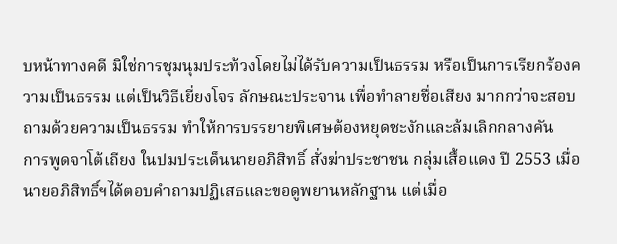บหน้าทางคดี มิใช่การชุมนุมประท้วงโดยไม่ได้รับความเป็นธรรม หรือเป็นการเรียกร้องความเป็นธรรม แต่เป็นวิธีเยี่ยงโจร ลักษณะประจาน เพื่อทำลายชื่อเสียง มากกว่าจะสอบถามด้วยความเป็นธรรม ทำให้การบรรยายพิเศษต้องหยุดชะงักและล้มเลิกกลางคัน
การพูดจาโต้เถียง ในปมประเด็นนายอภิสิทธิ์ สั่งฆ่าประชาชน กลุ่มเสื้อแดง ปี 2553 เมื่อนายอภิสิทธิ์ฯได้ตอบคำถามปฏิเสธและขอดูพยานหลักฐาน แต่เมื่อ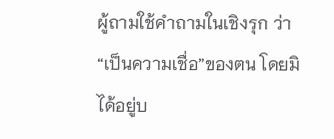ผู้ถามใช้คำถามในเชิงรุก ว่า “เป็นความเชื่อ”ของตน โดยมิได้อยู่บ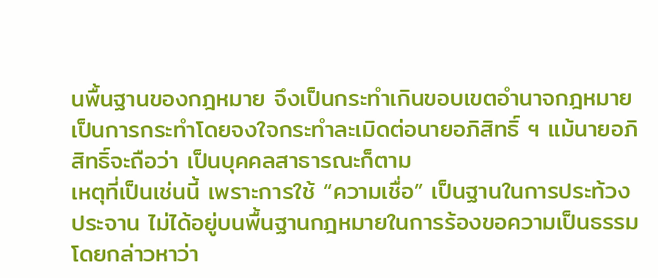นพื้นฐานของกฎหมาย จึงเป็นกระทำเกินขอบเขตอำนาจกฎหมาย เป็นการกระทำโดยจงใจกระทำละเมิดต่อนายอภิสิทธิ์ ฯ แม้นายอภิสิทธิ์จะถือว่า เป็นบุคคลสาธารณะก็ตาม
เหตุที่เป็นเช่นนี้ เพราะการใช้ “ความเชื่อ” เป็นฐานในการประท้วง ประจาน ไม่ได้อยู่บนพื้นฐานกฎหมายในการร้องขอความเป็นธรรม โดยกล่าวหาว่า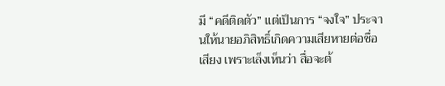มี “คดีติดตัว” แต่เป็นการ “จงใจ” ประจานให้นายอภิสิทธิ์เกิดความเสียหายต่อชื่อเสียง เพราะเล็งเห็นว่า สื่อจะต้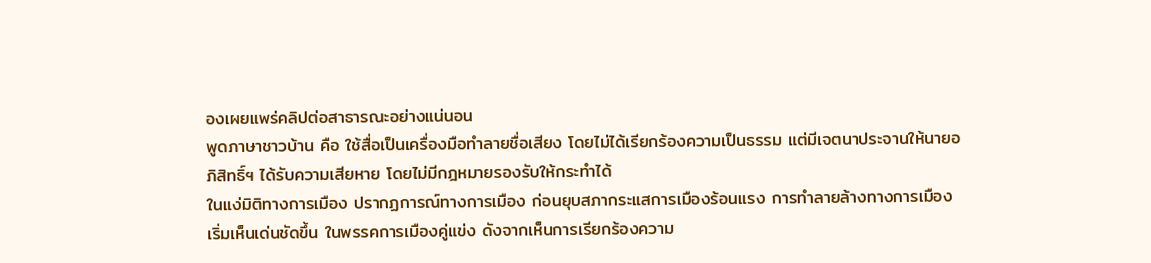องเผยแพร่คลิปต่อสาธารณะอย่างแน่นอน
พูดภาษาชาวบ้าน คือ ใช้สื่อเป็นเครื่องมือทำลายชื่อเสียง โดยไม่ได้เรียกร้องความเป็นธรรม แต่มีเจตนาประจานให้นายอภิสิทธิ์ฯ ได้รับความเสียหาย โดยไม่มีกฎหมายรองรับให้กระทำได้
ในแง่มิติทางการเมือง ปรากฏการณ์ทางการเมือง ก่อนยุบสภากระแสการเมืองร้อนแรง การทำลายล้างทางการเมืองเริ่มเห็นเด่นชัดขึ้น ในพรรคการเมืองคู่แข่ง ดังจากเห็นการเรียกร้องความ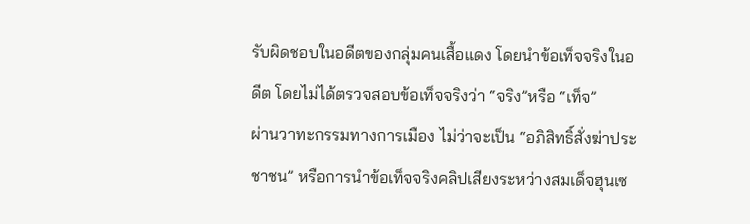รับผิดชอบในอดีตของกลุ่มคนเสื้อแดง โดยนำข้อเท็จจริงในอดีต โดยไม่ได้ตรวจสอบข้อเท็จจริงว่า “จริง”หรือ “เท็จ”
ผ่านวาทะกรรมทางการเมือง ไม่ว่าจะเป็น “อภิสิทธิ์สั่งฆ่าประชาชน” หรือการนำข้อเท็จจริงคลิปเสียงระหว่างสมเด็จฮุนเซ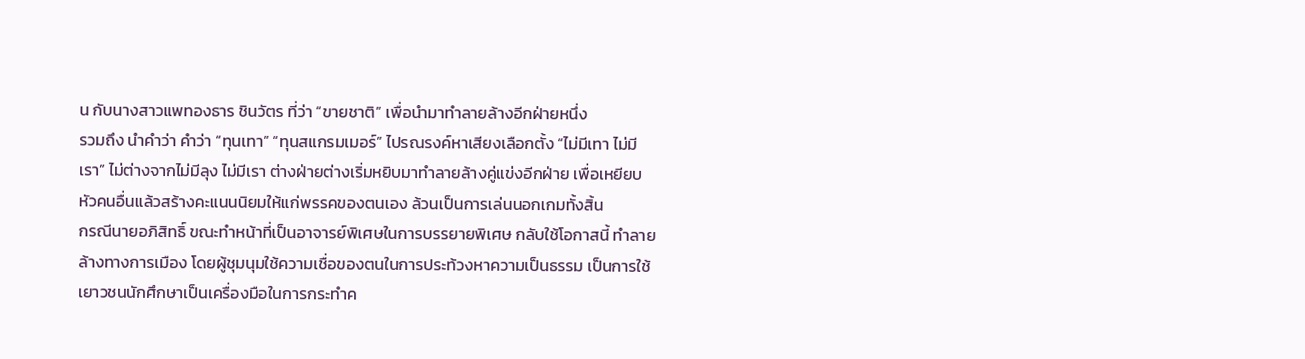น กับนางสาวแพทองธาร ชินวัตร ที่ว่า “ขายชาติ” เพื่อนำมาทำลายล้างอีกฝ่ายหนึ่ง
รวมถึง นำคำว่า คำว่า “ทุนเทา” “ทุนสแกรมเมอร์” ไปรณรงค์หาเสียงเลือกตั้ง “ไม่มีเทา ไม่มีเรา” ไม่ต่างจากไม่มีลุง ไม่มีเรา ต่างฝ่ายต่างเริ่มหยิบมาทำลายล้างคู่แข่งอีกฝ่าย เพื่อเหยียบหัวคนอื่นแล้วสร้างคะแนนนิยมให้แก่พรรคของตนเอง ล้วนเป็นการเล่นนอกเกมทั้งสิ้น
กรณีนายอภิสิทธิ์ ขณะทำหน้าที่เป็นอาจารย์พิเศษในการบรรยายพิเศษ กลับใช้โอกาสนี้ ทำลายล้างทางการเมือง โดยผู้ชุมนุมใช้ความเชื่อของตนในการประท้วงหาความเป็นธรรม เป็นการใช้เยาวชนนักศึกษาเป็นเครื่องมือในการกระทำค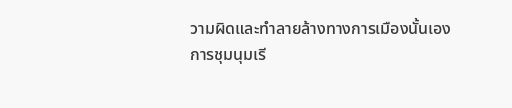วามผิดและทำลายล้างทางการเมืองนั้นเอง
การชุมนุมเรี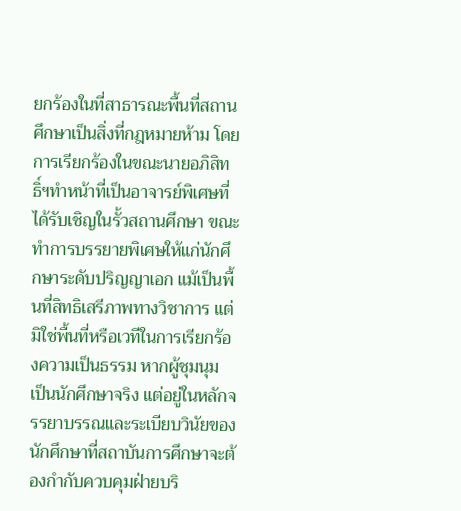ยกร้องในที่สาธารณะพื้นที่สถานศึกษาเป็นสิ่งที่กฎหมายห้าม โดยการเรียกร้องในขณะนายอภิสิทธิ์ฯทำหน้าที่เป็นอาจารย์พิเศษที่ได้รับเชิญในรั้วสถานศึกษา ขณะทำการบรรยายพิเศษให้แก่นักศึกษาระดับปริญญาเอก แม้เป็นพื้นที่สิทธิเสรีภาพทางวิชาการ แต่มิใช่พื้นที่หรือเวทีในการเรียกร้องความเป็นธรรม หากผู้ชุมนุม เป็นนักศึกษาจริง แต่อยู่ในหลักจรรยาบรรณและระเบียบวินัยของนักศึกษาที่สถาบันการศึกษาจะต้องกำกับควบคุมฝ่ายบริ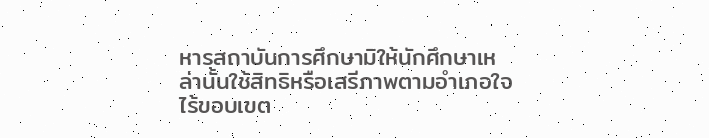หารสถาบันการศึกษามิให้นักศึกษาเหล่านั้นใช้สิทธิหรือเสรีภาพตามอำเภอใจ ไร้ขอบเขต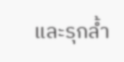และรุกล้ำ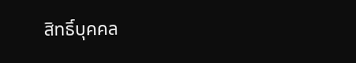สิทธิ์บุคคล